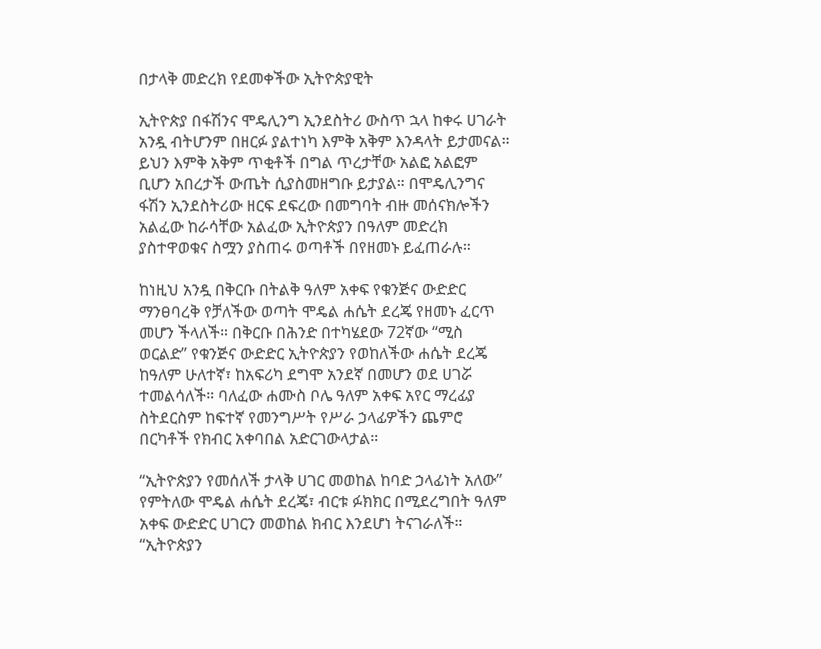በታላቅ መድረክ የደመቀችው ኢትዮጵያዊት

ኢትዮጵያ በፋሽንና ሞዴሊንግ ኢንደስትሪ ውስጥ ኋላ ከቀሩ ሀገራት አንዷ ብትሆንም በዘርፉ ያልተነካ እምቅ አቅም እንዳላት ይታመናል። ይህን እምቅ አቅም ጥቂቶች በግል ጥረታቸው አልፎ አልፎም ቢሆን አበረታች ውጤት ሲያስመዘግቡ ይታያል። በሞዴሊንግና ፋሽን ኢንደስትሪው ዘርፍ ደፍረው በመግባት ብዙ መሰናክሎችን አልፈው ከራሳቸው አልፈው ኢትዮጵያን በዓለም መድረክ ያስተዋወቁና ስሟን ያስጠሩ ወጣቶች በየዘመኑ ይፈጠራሉ።

ከነዚህ አንዷ በቅርቡ በትልቅ ዓለም አቀፍ የቁንጅና ውድድር ማንፀባረቅ የቻለችው ወጣት ሞዴል ሐሴት ደረጄ የዘመኑ ፈርጥ መሆን ችላለች። በቅርቡ በሕንድ በተካሄደው 72ኛው “ሚስ ወርልድ” የቁንጅና ውድድር ኢትዮጵያን የወከለችው ሐሴት ደረጄ ከዓለም ሁለተኛ፣ ከአፍሪካ ደግሞ አንደኛ በመሆን ወደ ሀገሯ ተመልሳለች። ባለፈው ሐሙስ ቦሌ ዓለም አቀፍ አየር ማረፊያ ስትደርስም ከፍተኛ የመንግሥት የሥራ ኃላፊዎችን ጨምሮ በርካቶች የክብር አቀባበል አድርገውላታል።

“ኢትዮጵያን የመሰለች ታላቅ ሀገር መወከል ከባድ ኃላፊነት አለው” የምትለው ሞዴል ሐሴት ደረጄ፣ ብርቱ ፉክክር በሚደረግበት ዓለም አቀፍ ውድድር ሀገርን መወከል ክብር እንደሆነ ትናገራለች። “ኢትዮጵያን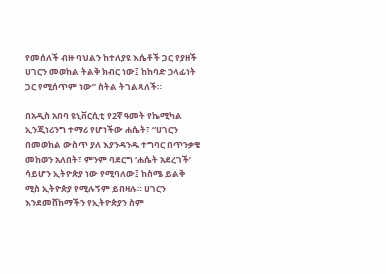የመሰለች ብዙ ባህልን ከተለያዩ እሴቶች ጋር የያዘች ሀገርን መወከል ትልቅ ክብር ነው፤ ከከባድ ኃላፊነት ጋር የሚሰጥም ነው” ስትል ትገልጻለች።

በአዲስ አበባ ዩኒቨርሲቲ የ2ኛ ዓመት የኬሚካል ኢንጂነሪንግ ተማሪ የሆነችው ሐሴት፣ “ሀገርን በመወከል ውስጥ ያለ እያንዳንዱ ተግባር በጥንቃቄ መከወን አለበት፣ ምንም ባደርግ ‘ሐሴት አደረገች’ ሳይሆን ኢትዮጵያ ነው የሚባለው፤ ከስሜ ይልቅ ሚስ ኢትዮጵያ የሚሉኝም ይበዛሉ። ሀገርን እንደመሸከማችን የኢትዮጵያን ስም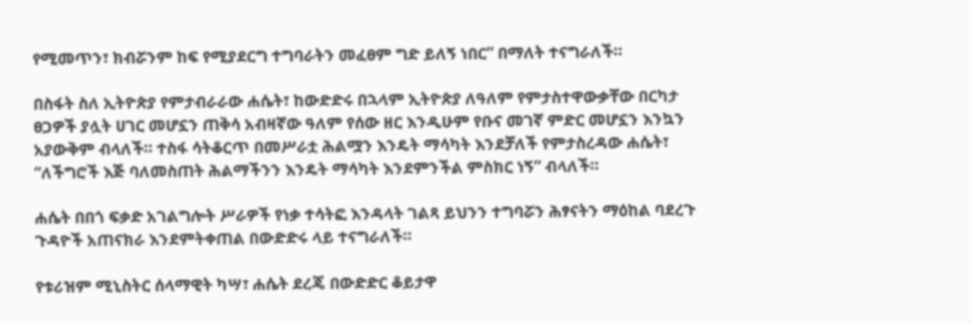የሚመጥን፣ ክብሯንም ከፍ የሚያደርግ ተግባራትን መፈፀም ግድ ይለኝ ነበር” በማለት ተናግራለች።

በስፋት ስለ ኢትዮጵያ የምታብራራው ሐሴት፣ ከውድድሩ በኋላም ኢትዮጵያ ለዓለም የምታስተዋውቃቸው በርካታ ፀጋዎች ያሏት ሀገር መሆኗን ጠቅሳ አብዛኛው ዓለም የሰው ዘር እንዲሁም የቡና መገኛ ምድር መሆኗን እንኳን አያውቅም ብላለች። ተስፋ ሳትቆርጥ በመሥራቷ ሕልሟን እንዴት ማሳካት እንደቻለች የምታስረዳው ሐሴት፣ “ለችግሮች እጅ ባለመስጠት ሕልማችንን እንዴት ማሳካት እንደምንችል ምስክር ነኝ” ብላለች።

ሐሴት በበጎ ፍቃድ አገልግሎት ሥራዎች የነቃ ተሳትፎ እንዳላት ገልጻ ይህንን ተግባሯን ሕፃናትን ማዕከል ባደረጉ ጉዳዮች አጠናክራ እንደምትቀጠል በውድድሩ ላይ ተናግራለች።

የቱሪዝም ሚኒስትር ሰላማዊት ካሣ፣ ሐሴት ደረጄ በውድድር ቆይታዋ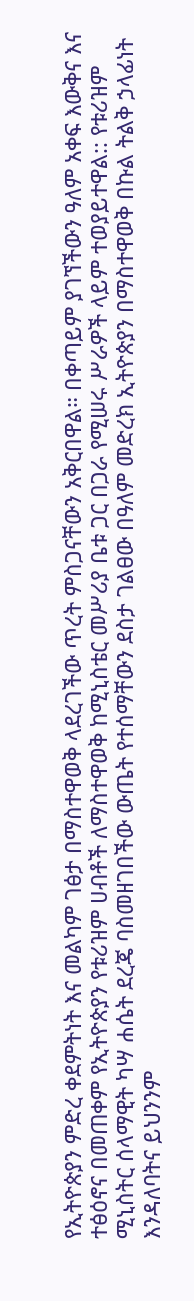የኢትዮጵያን ምድረ ቀደምትነት እና መልካም ገፅታ በማስተዋወቅ ላደረገችው ጥረት ምስጋናቸውን አቅርበዋል። በቀጣይም ያገኘችውን ዓለም አቀፍ እውቅና እና ተፅዕኖና በመጠቀም የኢትዮጵያን የቱሪዝም ሀብቶች ለማስተዋወቅ ከሚኒስቴር መሥሪያ ቤቱ ጋር በጋራ የሚሠሩ ሥራዎች ላይም ተወያይተዋል:: የቱሪዝም ሚኒስትር ሰላማዊት ካሣ ሐሴት ደረጄ ባስመዘገበችው ውጤት የተሰማቸውን ደስታ ገልፀው በዓለም መድረክ ኢትዮጵያን በማስተዋወቅ በኩል ትልቅ ኃላፊነት እንዳለባትና ይህንንም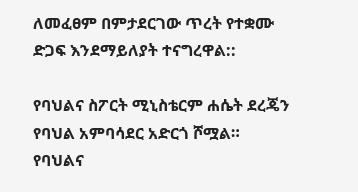ለመፈፀም በምታደርገው ጥረት የተቋሙ ድጋፍ እንደማይለያት ተናግረዋል::

የባህልና ስፖርት ሚኒስቴርም ሐሴት ደረጄን የባህል አምባሳደር አድርጎ ሾሟል። የባህልና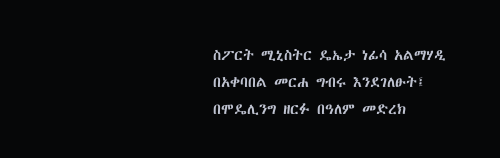ስፖርት ሚኒስትር ዴኤታ ነፊሳ አልማሃዲ በአቀባበል መርሐ ግብሩ እንደገለፁት፤ በሞዴሊንግ ዘርፉ በዓለም መድረክ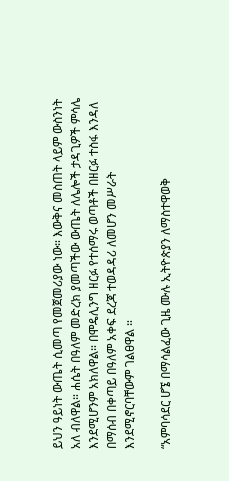ይህን ዓይነት ውጤት ሲመጣ የመጀመሪያው ነው። እውቅና መስጠት ላይም ውስንነት አለ ብለዋል። ሐሴት በዓለም መድረክ ያመጣችው ውጤት ለሌሎች ታዳጊዎች ምሳሌ እንደሚሆንም አክለዋል። በሞዴሊንግ ዘርፉ የተሰማሩ ወጣቶች በዘርፉ ተስፋ እንዳለ በማሰብ በቀጣይ በዓለም አቀፍ ደረጃ ተወዳዳሪ ለመሆን መሥራት እንደሚኖርባቸውም ገልፀዋል ።

“አምባሳደር ሆኜ በማሳልፈው ጊዜ ሙሉ ኢትዮጵያን ለማስተዋወቅ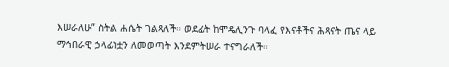እሠራለሁ” ስትል ሐሴት ገልጻለች። ወደፊት ከሞዴሊንጉ ባላፈ የእናቶችና ሕጻናት ጤና ላይ ማኅበራዊ ኃላፊነቷን ለመወጣት እንደምትሠራ ተናግራለች።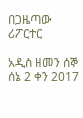በጋዜጣው ሪፖርተር

አዲስ ዘመን ሰኞ ሰኔ 2 ቀን 2017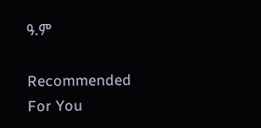ዓ.ም

Recommended For You